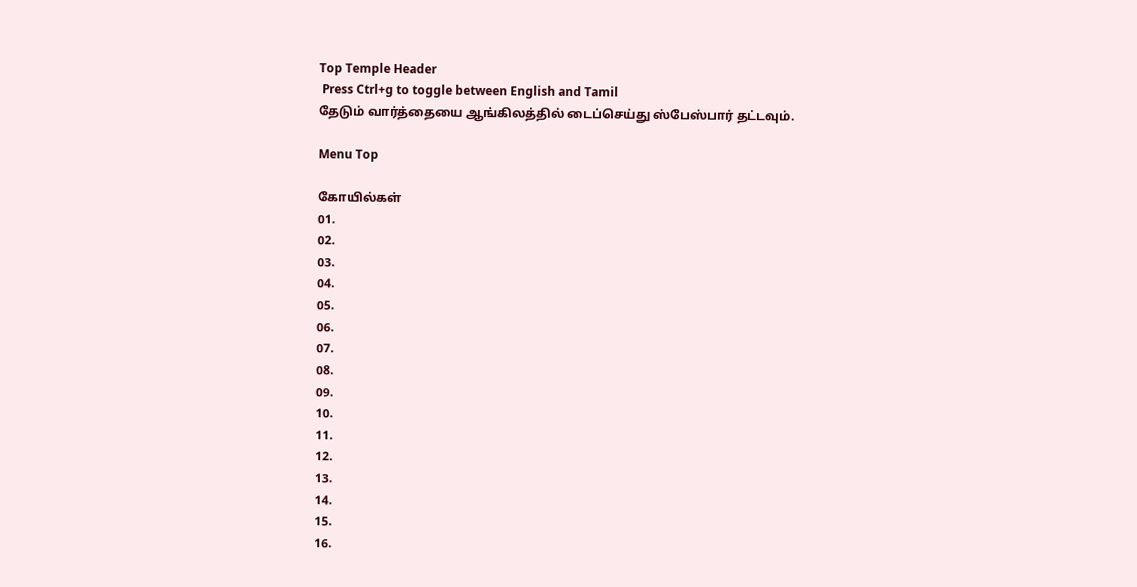Top Temple Header
 Press Ctrl+g to toggle between English and Tamil
தேடும் வார்த்தையை ஆங்கிலத்தில் டைப்செய்து ஸ்பேஸ்பார் தட்டவும்.

Menu Top

கோயில்கள்
01.
02.
03.
04.
05.
06.
07.
08.
09.
10.
11.
12.
13.
14.
15.
16.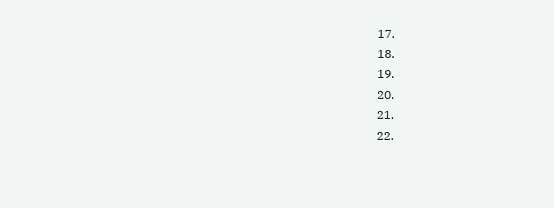17.
18.
19.
20.
21.
22.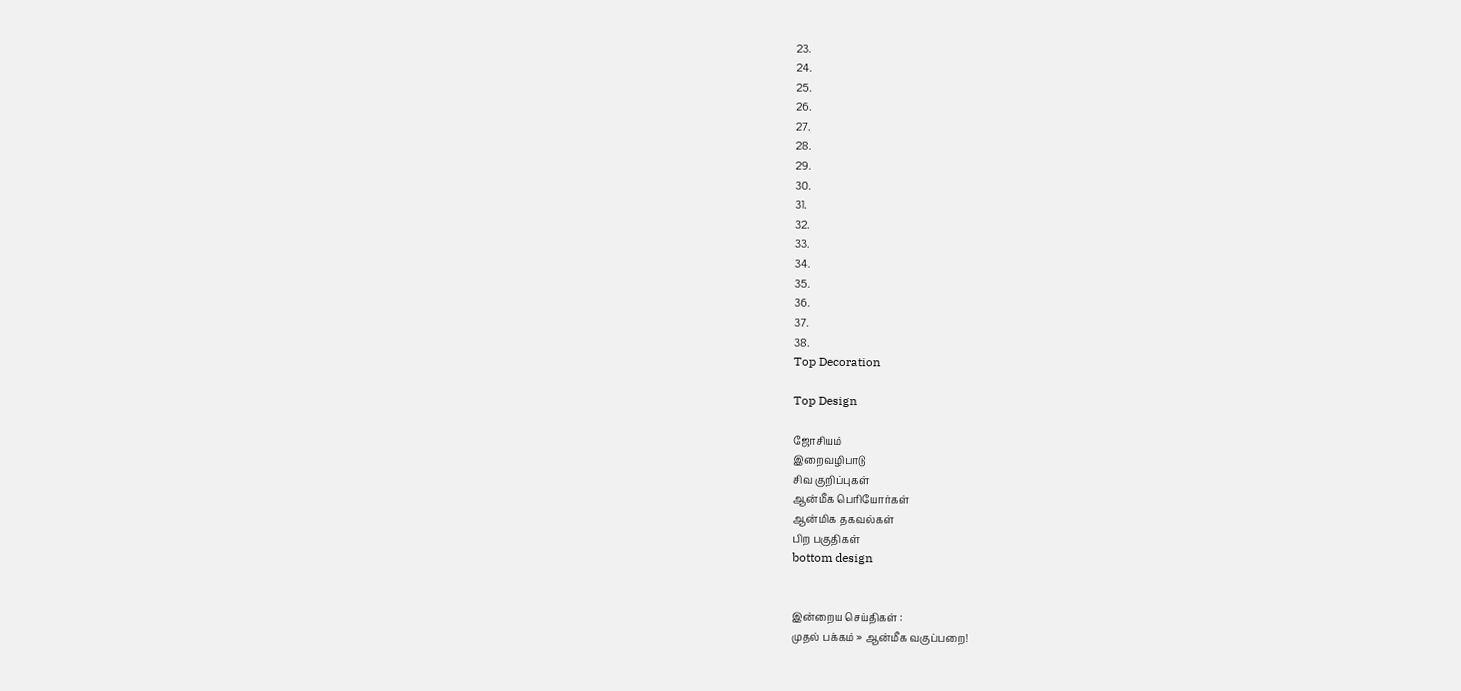23.
24.
25.
26.
27.
28.
29.
30.
31.
32.
33.
34.
35.
36.
37.
38.
Top Decoration

Top Design

ஜோசியம்
இறைவழிபாடு
சிவ குறிப்புகள்
ஆன்மீக பெரியோர்கள்
ஆன்மிக தகவல்கள்
பிற பகுதிகள்
bottom design


இன்றைய செய்திகள் :
முதல் பக்கம் » ஆன்மீக வகுப்பறை!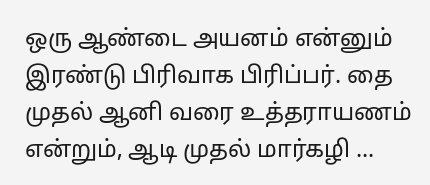ஒரு ஆண்டை அயனம் என்னும் இரண்டு பிரிவாக பிரிப்பர். தை முதல் ஆனி வரை உத்தராயணம் என்றும், ஆடி முதல் மார்கழி ...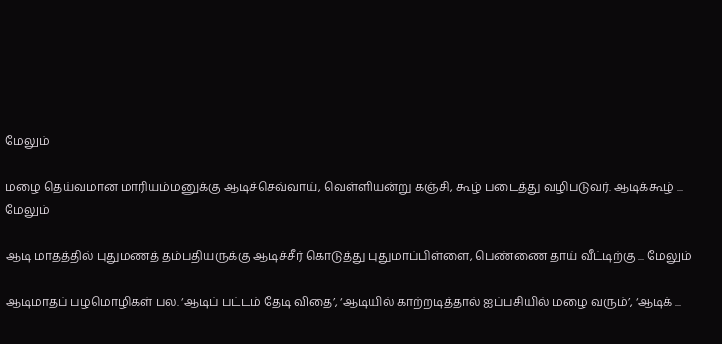மேலும்

மழை தெய்வமான மாரியம்மனுக்கு ஆடிச்செவ்வாய், வெள்ளியன்று கஞ்சி, கூழ் படைத்து வழிபடுவர். ஆடிக்கூழ் ... மேலும்

ஆடி மாதத்தில் புதுமணத் தம்பதியருக்கு ஆடிச்சீர் கொடுத்து புதுமாப்பிள்ளை, பெண்ணை தாய் வீட்டிற்கு ... மேலும்

ஆடிமாதப் பழமொழிகள் பல. ‘ஆடிப் பட்டம் தேடி விதை’, ‘ஆடியில் காற்றடித்தால் ஐப்பசியில் மழை வரும்’, ‘ஆடிக் ...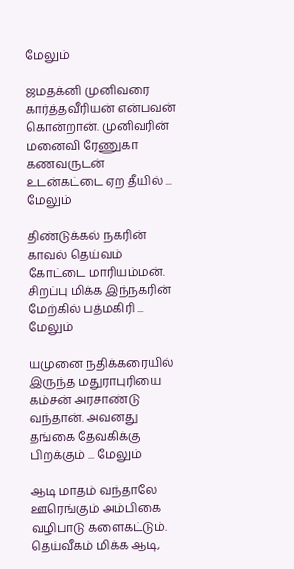மேலும்

ஜமதக்னி முனிவரை கார்த்தவீரியன் என்பவன் கொன்றான். முனிவரின் மனைவி ரேணுகா கணவருடன் உடன்கட்டை ஏற தீயில் ... மேலும்

திண்டுக்கல் நகரின் காவல் தெய்வம் கோட்டை மாரியம்மன். சிறப்பு மிக்க இந்நகரின் மேற்கில் பத்மகிரி ... மேலும்

யமுனை நதிக்கரையில் இருந்த மதுராபுரியை கம்சன் அரசாண்டு வந்தான். அவனது தங்கை தேவகிக்கு பிறக்கும் ... மேலும்

ஆடி மாதம் வந்தாலே ஊரெங்கும் அம்பிகை வழிபாடு களைகட்டும். தெய்வீகம் மிக்க ஆடி,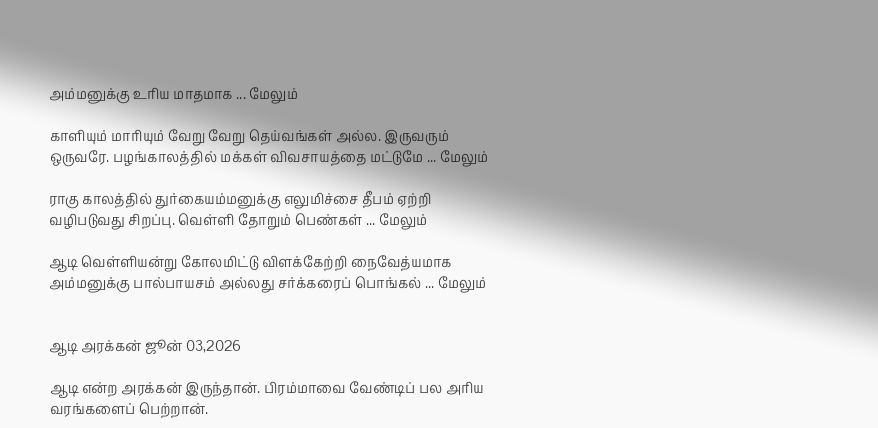அம்மனுக்கு உரிய மாதமாக ... மேலும்

காளியும் மாரியும் வேறு வேறு தெய்வங்கள் அல்ல. இருவரும் ஒருவரே. பழங்காலத்தில் மக்கள் விவசாயத்தை மட்டுமே ... மேலும்

ராகு காலத்தில் துர்கையம்மனுக்கு எலுமிச்சை தீபம் ஏற்றி வழிபடுவது சிறப்பு. வெள்ளி தோறும் பெண்கள் ... மேலும்

ஆடி வெள்ளியன்று கோலமிட்டு விளக்கேற்றி நைவேத்யமாக அம்மனுக்கு பால்பாயசம் அல்லது சர்க்கரைப் பொங்கல் ... மேலும்


ஆடி அரக்கன் ஜூன் 03,2026

ஆடி என்ற அரக்கன் இருந்தான். பிரம்மாவை வேண்டிப் பல அரிய வரங்களைப் பெற்றான்.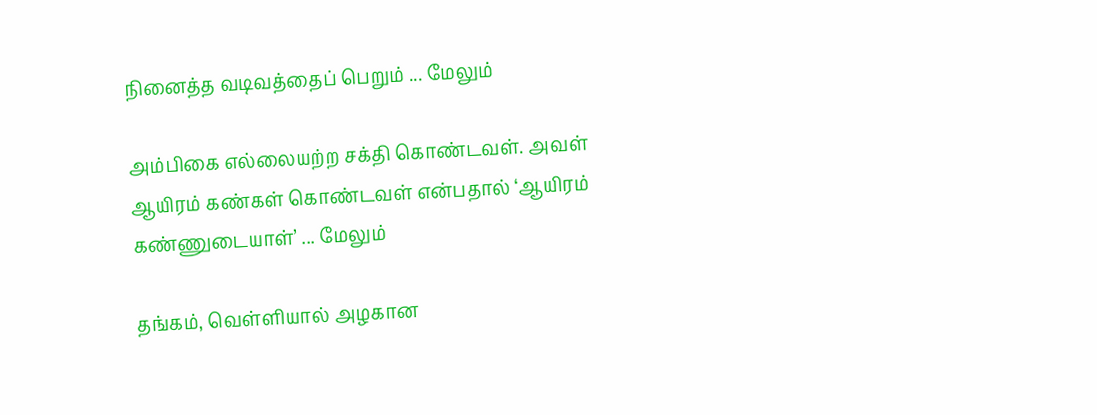நினைத்த வடிவத்தைப் பெறும் ... மேலும்

அம்பிகை எல்லையற்ற சக்தி கொண்டவள். அவள் ஆயிரம் கண்கள் கொண்டவள் என்பதால் ‘ஆயிரம் கண்ணுடையாள்’ ... மேலும்

தங்கம், வெள்ளியால் அழகான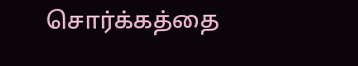சொர்க்கத்தை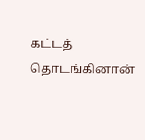கட்டத் தொடங்கினான்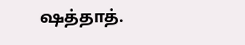ஷத்தாத்.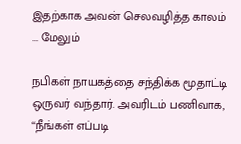இதற்காக அவன் செலவழித்த காலம் ... மேலும்

நபிகள் நாயகத்தை சந்திக்க மூதாட்டி ஒருவர் வந்தார். அவரிடம் பணிவாக, ‘‘நீங்கள் எப்படி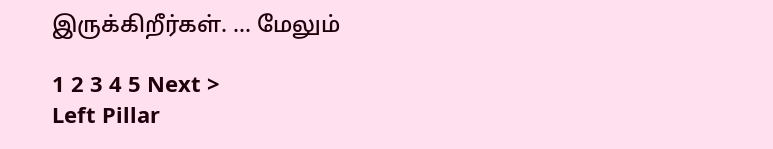இருக்கிறீர்கள். ... மேலும்

1 2 3 4 5 Next >
Left Pillar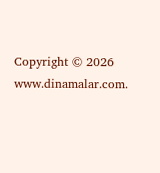Copyright © 2026 www.dinamalar.com.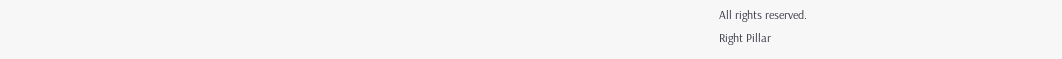All rights reserved.
Right Pillar